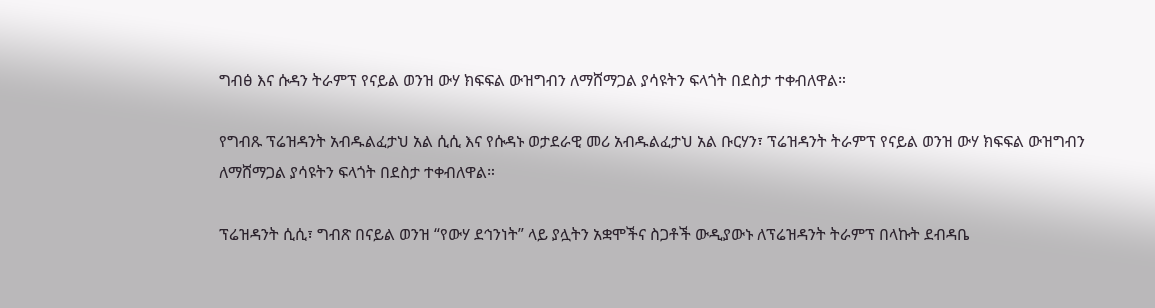ግብፅ እና ሱዳን ትራምፕ የናይል ወንዝ ውሃ ክፍፍል ውዝግብን ለማሸማጋል ያሳዩትን ፍላጎት በደስታ ተቀብለዋል።

የግብጹ ፕሬዝዳንት አብዱልፈታህ አል ሲሲ እና የሱዳኑ ወታደራዊ መሪ አብዱልፈታህ አል ቡርሃን፣ ፕሬዝዳንት ትራምፕ የናይል ወንዝ ውሃ ክፍፍል ውዝግብን ለማሸማጋል ያሳዩትን ፍላጎት በደስታ ተቀብለዋል።

ፕሬዝዳንት ሲሲ፣ ግብጽ በናይል ወንዝ “የውሃ ደኅንነት” ላይ ያሏትን አቋሞችና ስጋቶች ውዲያውኑ ለፕሬዝዳንት ትራምፕ በላኩት ደብዳቤ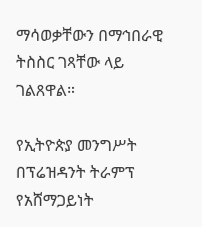ማሳወቃቸውን በማኅበራዊ ትስስር ገጻቸው ላይ ገልጸዋል።

የኢትዮጵያ መንግሥት በፕሬዝዳንት ትራምፕ የአሸማጋይነት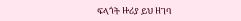ፍላጎት ዙሪያ ይህ ዘገባ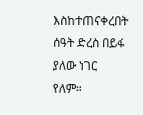እስከተጠናቀረበት ሰዓት ድረስ በይፋ ያለው ነገር የለም።